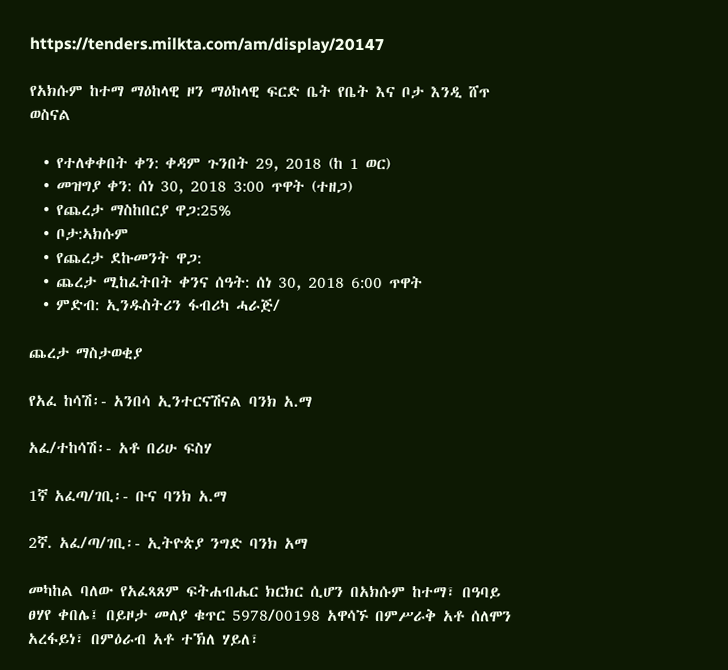https://tenders.milkta.com/am/display/20147

የአክሱም ከተማ ማዕከላዊ ዞን ማዕከላዊ ፍርድ ቤት የቤት እና ቦታ እንዲ ሸጥ ወስናል

  • የተለቀቀበት ቀን: ቀዳም ጉንበት 29, 2018 (ከ 1 ወር)
  • መዝግያ ቀን: ሰነ 30, 2018 3:00 ጥዋት (ተዘጋ)
  • የጨረታ ማስከበርያ ዋጋ:25%
  • ቦታ:ኣክሱም
  • የጨረታ ደኩመንት ዋጋ:
  • ጨረታ ሚከፈትበት ቀንና ሰዓት: ሰነ 30, 2018 6:00 ጥዋት
  • ምድብ: ኢንዱስትሪን ፋብሪካ ሓራጅ/

ጨረታ ማስታወቂያ

የአፈ ከሳሽ፡- አንበሳ ኢንተርናሽናል ባንክ አ.ማ

አፈ/ተከሳሽ፡- አቶ በሪሁ ፍስሃ

1ኛ አፈጣ/ገቢ፡- ቡና ባንክ አ.ማ

2ኛ. አፈ/ጣ/ገቢ፡- ኢትዮጵያ ንግድ ባንክ አማ

መካከል ባለው የአፈጻጸም ፍትሐብሔር ክርክር ሲሆን በአክሱም ከተማ፣ በዓባይ ፀሃየ ቀበሌ፤ በይዞታ መለያ ቁጥር 5978/00198 አዋሳኙ በምሥራቅ አቶ ሰለሞን አረፋይነ፣ በምዕራብ አቶ ተኽለ ሃይለ፣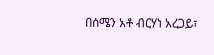በሰሜን አቶ ብርሃነ አረጋይ፣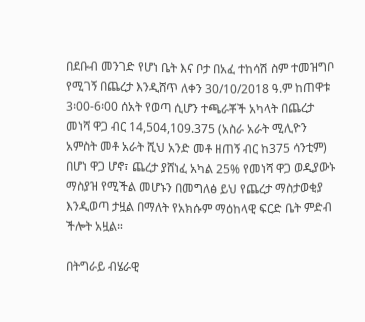በደቡብ መንገድ የሆነ ቤት እና ቦታ በአፈ ተከሳሽ ስም ተመዝግቦ የሚገኝ በጨረታ እንዲሸጥ ለቀን 30/10/2018 ዓ.ም ከጠዋቱ 3፡00-6፡00 ሰአት የወጣ ሲሆን ተጫራቾች አካላት በጨረታ መነሻ ዋጋ ብር 14,504,109.375 (አስራ አራት ሚሊዮን አምስት መቶ አራት ሺህ አንድ መቶ ዘጠኝ ብር ከ375 ሳንቲም) በሆነ ዋጋ ሆኖ፣ ጨረታ ያሸነፈ አካል 25% የመነሻ ዋጋ ወዲያውኑ ማስያዝ የሚችል መሆኑን በመግለፅ ይህ የጨረታ ማስታወቂያ እንዲወጣ ታዟል በማለት የአክሱም ማዕከላዊ ፍርድ ቤት ምድብ ችሎት አዟል።

በትግራይ ብሄራዊ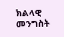ክልላዊ መንግስት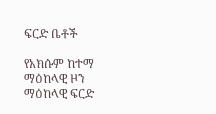ፍርድ ቤቶች

የአክሱም ከተማ ማዕከላዊ ዞን ማዕከላዊ ፍርድ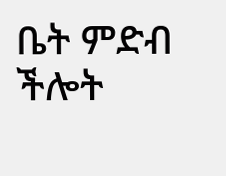ቤት ምድብ ችሎት